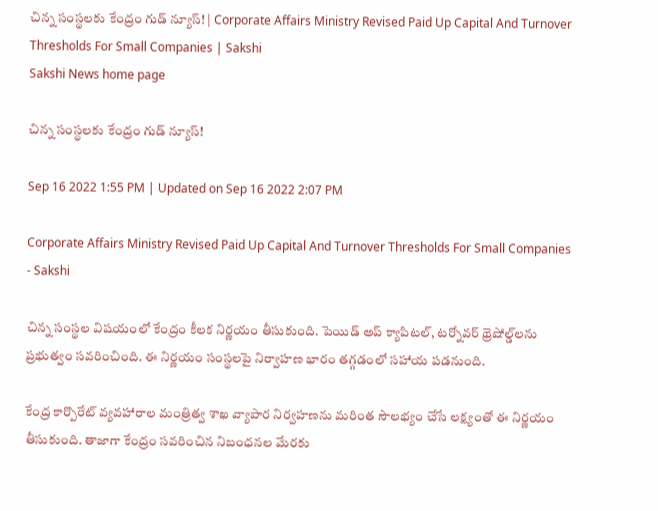చిన్న సంస్థలకు కేంద్రం గుడ్‌ న్యూస్‌! | Corporate Affairs Ministry Revised Paid Up Capital And Turnover Thresholds For Small Companies | Sakshi
Sakshi News home page

చిన్న సంస్థలకు కేంద్రం గుడ్‌ న్యూస్‌!

Sep 16 2022 1:55 PM | Updated on Sep 16 2022 2:07 PM

Corporate Affairs Ministry Revised Paid Up Capital And Turnover Thresholds For Small Companies - Sakshi

చిన్న సంస్థల విషయంలో కేంద్రం కీలక నిర్ణయం తీసుకుంది. పెయిడ్ అప్ క్యాపిటల్, టర్నోవర్ థ్రెషోల్డ్‌లను ప్రభుత్వం సవరించింది. ఈ నిర్ణయం సంస్థలపై నిర్వాహణ భారం తగ్గడంలో సహాయ పడనుంది.

కేంద్ర కార్పొరేట్ వ్యవహారాల మంత్రిత్వ శాఖ వ్యాపార నిర్వహణను మరింత సౌలభ్యం చేసే లక్ష్యంతో ఈ నిర్ణయం తీసుకుంది. తాజాగా కేంద్రం సవరించిన నిబంధనల మేరకు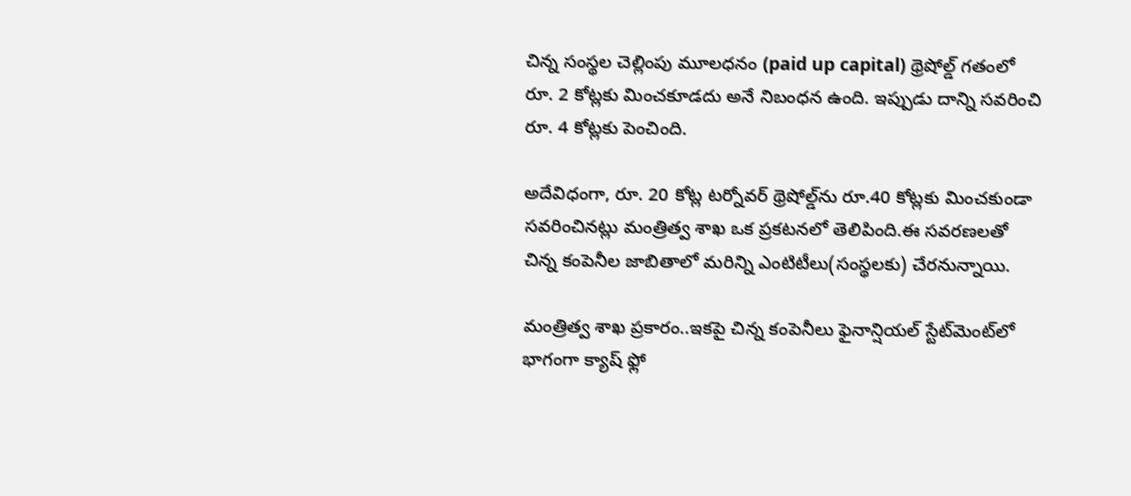చిన్న సంస్థల చెల్లింపు మూలధనం (paid up capital) థ్రెషోల్డ్ గతంలో రూ. 2 కోట్లకు మించకూడదు అనే నిబంధన ఉంది. ఇప్పుడు దాన్ని సవరించి రూ. 4 కోట్లకు పెంచింది.

అదేవిధంగా, రూ. 20 కోట్ల టర్నోవర్‌ థ్రెషోల్డ్‌ను రూ.40 కోట్లకు మించకుండా సవరించినట్లు మంత్రిత్వ శాఖ ఒక ప్రకటనలో తెలిపింది.ఈ సవరణలతో చిన్న కంపెనీల జాబితాలో మరిన్ని ఎంటిటీలు(సంస్థలకు) చేరనున్నాయి.

మంత్రిత్వ శాఖ ప్రకారం..ఇకపై చిన్న కంపెనీలు ఫైనాన్షియల్ స్టేట్‌మెంట్‌లో భాగంగా క్యాష్ ఫ్లో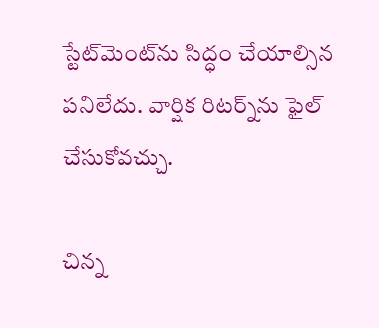స్టేట్‌మెంట్‌ను సిద్ధం చేయాల్సిన పనిలేదు. వార్షిక రిటర్న్‌ను ఫైల్ చేసుకోవచ్చు.

చిన్న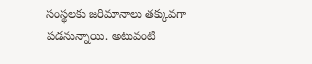సంస్థలకు జరిమానాలు తక్కువగా పడనున్నాయి. అటువంటి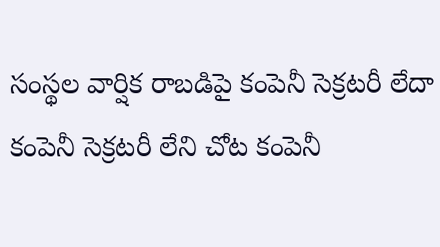సంస్థల వార్షిక రాబడిపై కంపెనీ సెక్రటరీ లేదా కంపెనీ సెక్రటరీ లేని చోట కంపెనీ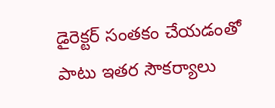డైరెక్టర్ సంతకం చేయడంతో పాటు ఇతర సౌకర్యాలు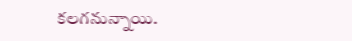కలగనున్నాయి.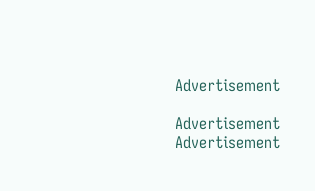Advertisement

Advertisement
Advertisement